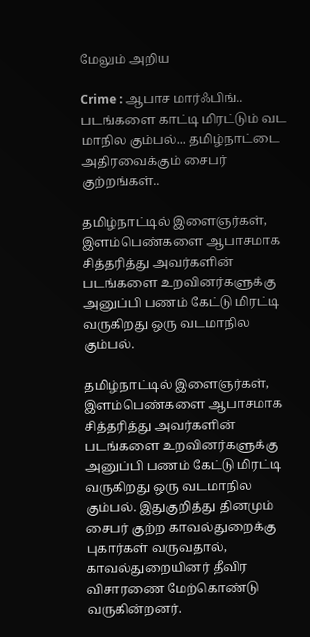மேலும் அறிய

Crime : ஆபாச மார்ஃபிங்.. படங்களை காட்டி மிரட்டும் வட மாநில கும்பல்... தமிழ்நாட்டை அதிரவைக்கும் சைபர் குற்றங்கள்..

தமிழ்நாட்டில் இளைஞர்கள், இளம்பெண்களை ஆபாசமாக சித்தரித்து அவர்களின் படங்களை உறவினர்களுக்கு அனுப்பி பணம் கேட்டு மிரட்டி வருகிறது ஒரு வடமாநில கும்பல்.

தமிழ்நாட்டில் இளைஞர்கள், இளம்பெண்களை ஆபாசமாக சித்தரித்து அவர்களின் படங்களை உறவினர்களுக்கு அனுப்பி பணம் கேட்டு மிரட்டி வருகிறது ஒரு வடமாநில கும்பல். இதுகுறித்து தினமும் சைபர் குற்ற காவல்துறைக்கு புகார்கள் வருவதால், காவல்துறையினர் தீவிர விசாரணை மேற்கொண்டு வருகின்றனர்.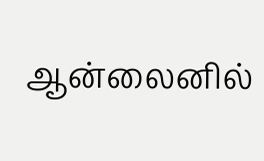ஆன்லைனில்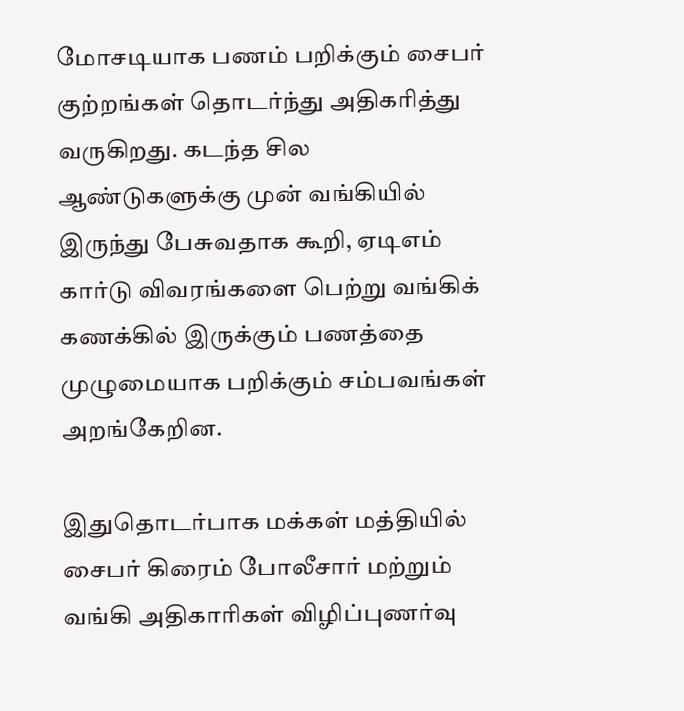மோசடியாக பணம் பறிக்கும் சைபர் குற்றங்கள் தொடர்ந்து அதிகரித்து வருகிறது. கடந்த சில ஆண்டுகளுக்கு முன் வங்கியில் இருந்து பேசுவதாக கூறி, ஏடிஎம் கார்டு விவரங்களை பெற்று வங்கிக் கணக்கில் இருக்கும் பணத்தை முழுமையாக பறிக்கும் சம்பவங்கள் அறங்கேறின.

இதுதொடர்பாக மக்கள் மத்தியில் சைபர் கிரைம் போலீசார் மற்றும் வங்கி அதிகாரிகள் விழிப்புணர்வு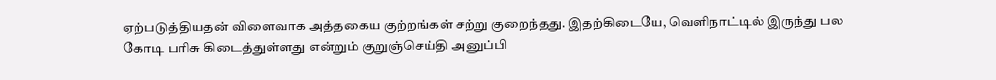ஏற்படுத்தியதன் விளைவாக அத்தகைய குற்றங்கள் சற்று குறைந்தது. இதற்கிடையே, வெளிநாட்டில் இருந்து பல கோடி பரிசு கிடைத்துள்ளது என்றும் குறுஞ்செய்தி அனுப்பி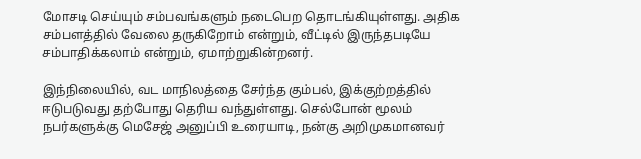மோசடி செய்யும் சம்பவங்களும் நடைபெற தொடங்கியுள்ளது. அதிக சம்பளத்தில் வேலை தருகிறோம் என்றும், வீட்டில் இருந்தபடியே சம்பாதிக்கலாம் என்றும், ஏமாற்றுகின்றனர்.

இந்நிலையில், வட மாநிலத்தை சேர்ந்த கும்பல், இக்குற்றத்தில் ஈடுபடுவது தற்போது தெரிய வந்துள்ளது. செல்போன் மூலம் நபர்களுக்கு மெசேஜ் அனுப்பி உரையாடி, நன்கு அறிமுகமானவர்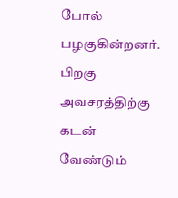போல் பழகுகின்றனர். பிறகு அவசரத்திற்கு கடன் வேண்டும்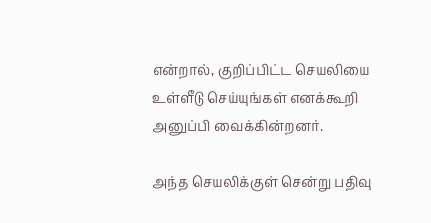என்றால், குறிப்பிட்ட செயலியை உள்ளீடு செய்யுங்கள் எனக்கூறி அனுப்பி வைக்கின்றனர்.

அந்த செயலிக்குள் சென்று பதிவு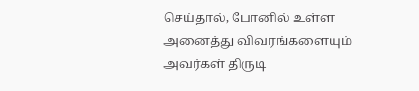செய்தால், போனில் உள்ள அனைத்து விவரங்களையும் அவர்கள் திருடி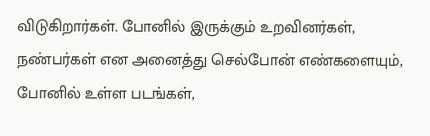விடுகிறார்கள். போனில் இருக்கும் உறவினர்கள், நண்பர்கள் என அனைத்து செல்போன் எண்களையும், போனில் உள்ள படங்கள்,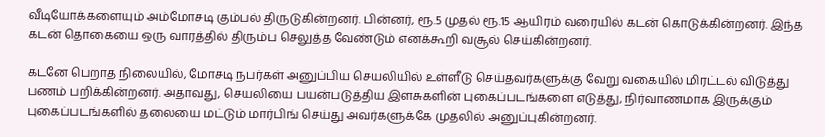வீடியோக்களையும் அம்மோசடி கும்பல் திருடுகின்றனர். பின்னர், ரூ.5 முதல் ரூ.15 ஆயிரம் வரையில் கடன் கொடுக்கின்றனர். இந்த கடன் தொகையை ஒரு வாரத்தில் திரும்ப செலுத்த வேண்டும் எனக்கூறி வசூல் செய்கின்றனர்.

கடனே பெறாத நிலையில், மோசடி நபர்கள் அனுப்பிய செயலியில் உள்ளீடு செய்தவர்களுக்கு வேறு வகையில் மிரட்டல் விடுத்து பணம் பறிக்கின்றனர். அதாவது, செயலியை பயன்படுத்திய இளசுகளின் புகைப்படங்களை எடுத்து, நிர்வாணமாக இருக்கும் புகைப்படங்களில் தலையை மட்டும் மார்பிங் செய்து அவர்களுக்கே முதலில் அனுப்புகின்றனர்.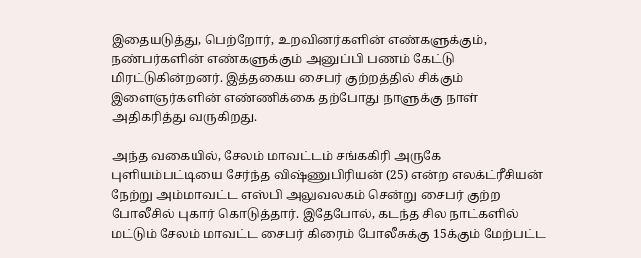இதையடுத்து, பெற்றோர், உறவினர்களின் எண்களுக்கும், நண்பர்களின் எண்களுக்கும் அனுப்பி பணம் கேட்டு மிரட்டுகின்றனர். இத்தகைய சைபர் குற்றத்தில் சிக்கும் இளைஞர்களின் எண்ணிக்கை தற்போது நாளுக்கு நாள் அதிகரித்து வருகிறது.

அந்த வகையில், சேலம் மாவட்டம் சங்ககிரி அருகே புளியம்பட்டியை சேர்ந்த விஷ்ணுபிரியன் (25) என்ற எலக்ட்ரீசியன் நேற்று அம்மாவட்ட எஸ்பி அலுவலகம் சென்று சைபர் குற்ற போலீசில் புகார் கொடுத்தார். இதேபோல், கடந்த சில நாட்களில் மட்டும் சேலம் மாவட்ட சைபர் கிரைம் போலீசுக்கு 15க்கும் மேற்பட்ட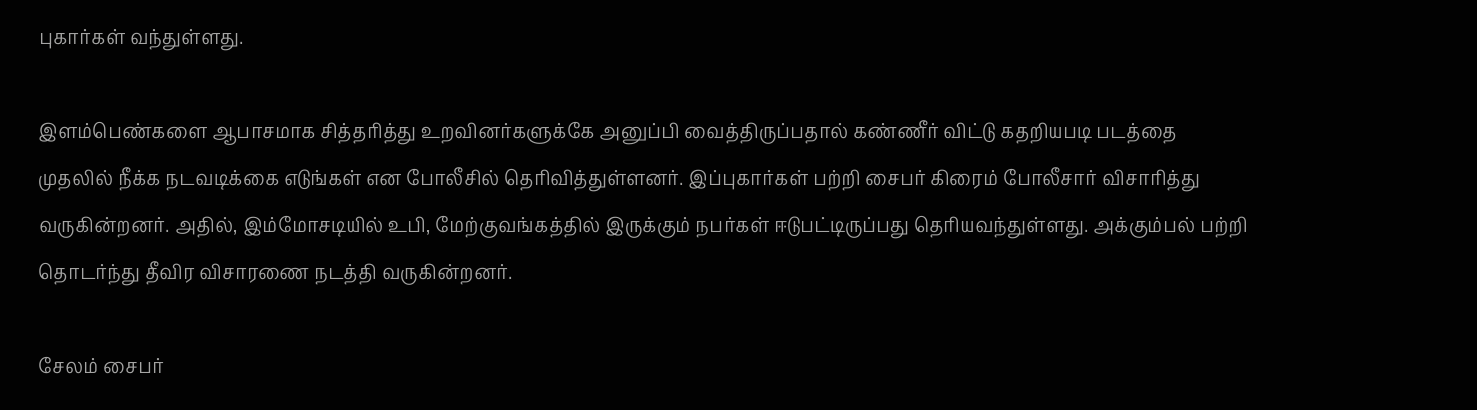புகார்கள் வந்துள்ளது.

இளம்பெண்களை ஆபாசமாக சித்தரித்து உறவினர்களுக்கே அனுப்பி வைத்திருப்பதால் கண்ணீர் விட்டு கதறியபடி படத்தை முதலில் நீக்க நடவடிக்கை எடுங்கள் என போலீசில் தெரிவித்துள்ளனர். இப்புகார்கள் பற்றி சைபர் கிரைம் போலீசார் விசாரித்து வருகின்றனர். அதில், இம்மோசடியில் உபி, மேற்குவங்கத்தில் இருக்கும் நபர்கள் ஈடுபட்டிருப்பது தெரியவந்துள்ளது. அக்கும்பல் பற்றி தொடர்ந்து தீவிர விசாரணை நடத்தி வருகின்றனர்.

சேலம் சைபர்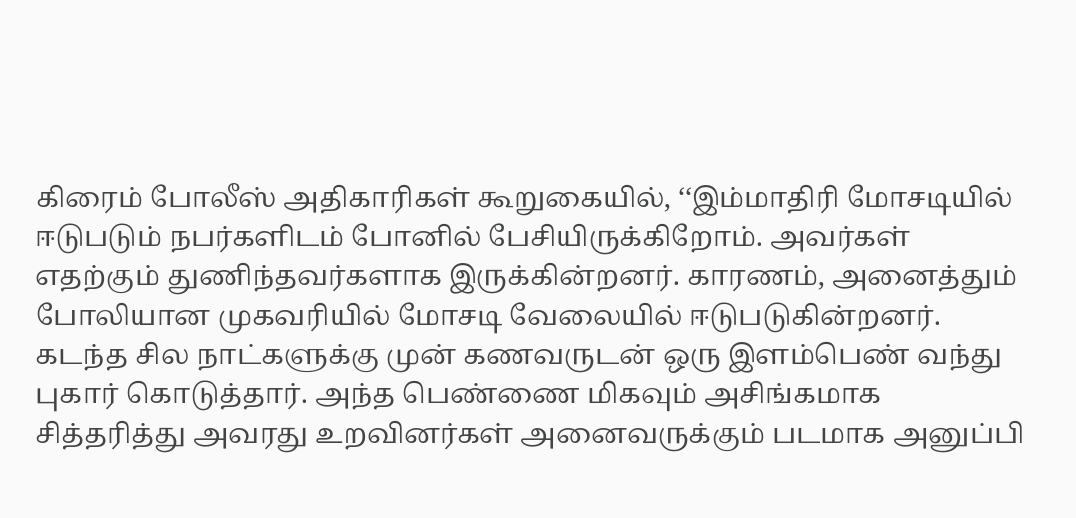கிரைம் போலீஸ் அதிகாரிகள் கூறுகையில், ‘‘இம்மாதிரி மோசடியில் ஈடுபடும் நபர்களிடம் போனில் பேசியிருக்கிறோம். அவர்கள் எதற்கும் துணிந்தவர்களாக இருக்கின்றனர். காரணம், அனைத்தும் போலியான முகவரியில் மோசடி வேலையில் ஈடுபடுகின்றனர். கடந்த சில நாட்களுக்கு முன் கணவருடன் ஒரு இளம்பெண் வந்து புகார் கொடுத்தார். அந்த பெண்ணை மிகவும் அசிங்கமாக சித்தரித்து அவரது உறவினர்கள் அனைவருக்கும் படமாக அனுப்பி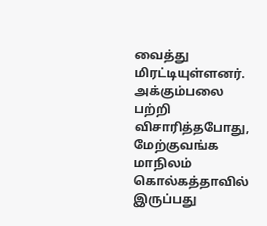வைத்து மிரட்டியுள்ளனர். அக்கும்பலை பற்றி விசாரித்தபோது, மேற்குவங்க மாநிலம் கொல்கத்தாவில் இருப்பது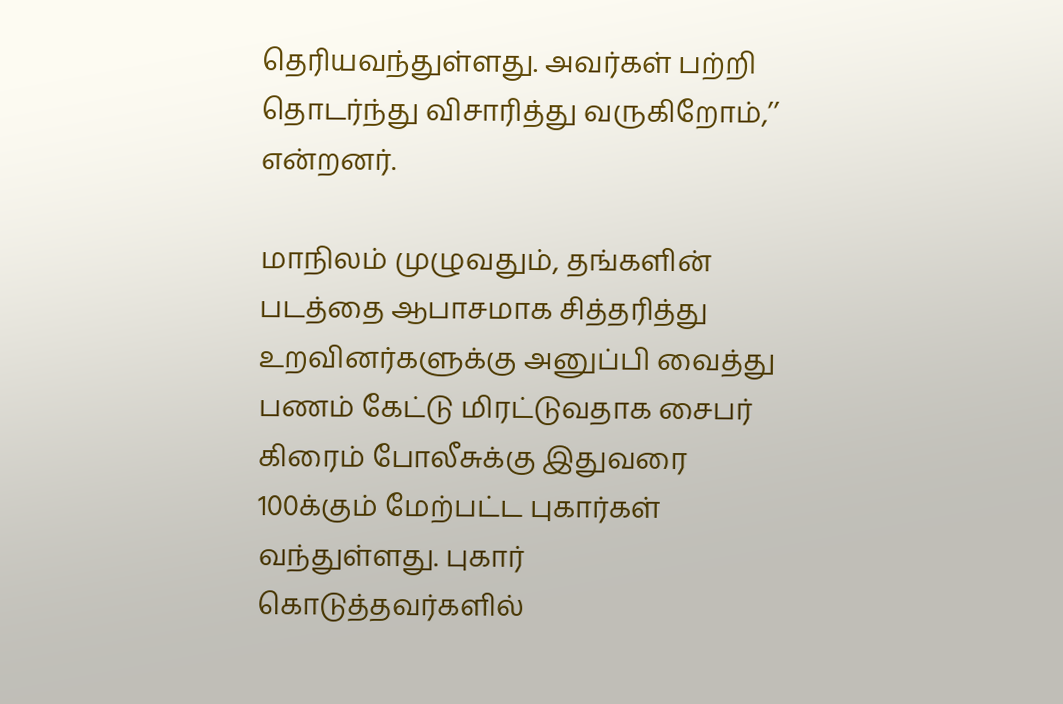தெரியவந்துள்ளது. அவர்கள் பற்றி தொடர்ந்து விசாரித்து வருகிறோம்,’’ என்றனர்.

மாநிலம் முழுவதும், தங்களின் படத்தை ஆபாசமாக சித்தரித்து உறவினர்களுக்கு அனுப்பி வைத்து பணம் கேட்டு மிரட்டுவதாக சைபர் கிரைம் போலீசுக்கு இதுவரை 100க்கும் மேற்பட்ட புகார்கள் வந்துள்ளது. புகார் கொடுத்தவர்களில்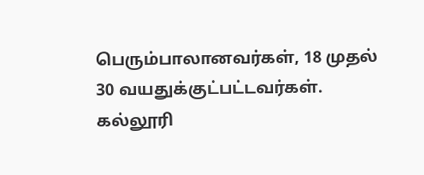பெரும்பாலானவர்கள், 18 முதல் 30 வயதுக்குட்பட்டவர்கள். கல்லூரி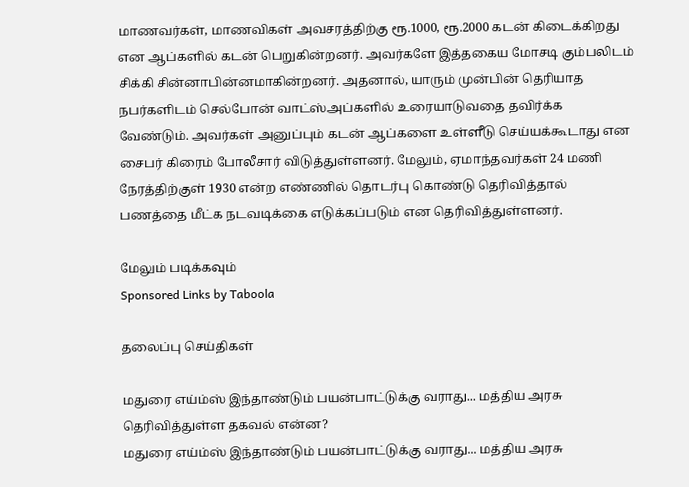மாணவர்கள், மாணவிகள் அவசரத்திற்கு ரூ.1000, ரூ.2000 கடன் கிடைக்கிறது என ஆப்களில் கடன் பெறுகின்றனர். அவர்களே இத்தகைய மோசடி கும்பலிடம் சிக்கி சின்னாபின்னமாகின்றனர். அதனால், யாரும் முன்பின் தெரியாத நபர்களிடம் செல்போன் வாட்ஸ்அப்களில் உரையாடுவதை தவிர்க்க வேண்டும். அவர்கள் அனுப்பும் கடன் ஆப்களை உள்ளீடு செய்யக்கூடாது என சைபர் கிரைம் போலீசார் விடுத்துள்ளனர். மேலும், ஏமாந்தவர்கள் 24 மணி நேரத்திற்குள் 1930 என்ற எண்ணில் தொடர்பு கொண்டு தெரிவித்தால் பணத்தை மீட்க நடவடிக்கை எடுக்கப்படும் என தெரிவித்துள்ளனர்.

மேலும் படிக்கவும்
Sponsored Links by Taboola

தலைப்பு செய்திகள்

மதுரை எய்ம்ஸ் இந்தாண்டும் பயன்பாட்டுக்கு வராது... மத்திய அரசு தெரிவித்துள்ள தகவல் என்ன?
மதுரை எய்ம்ஸ் இந்தாண்டும் பயன்பாட்டுக்கு வராது... மத்திய அரசு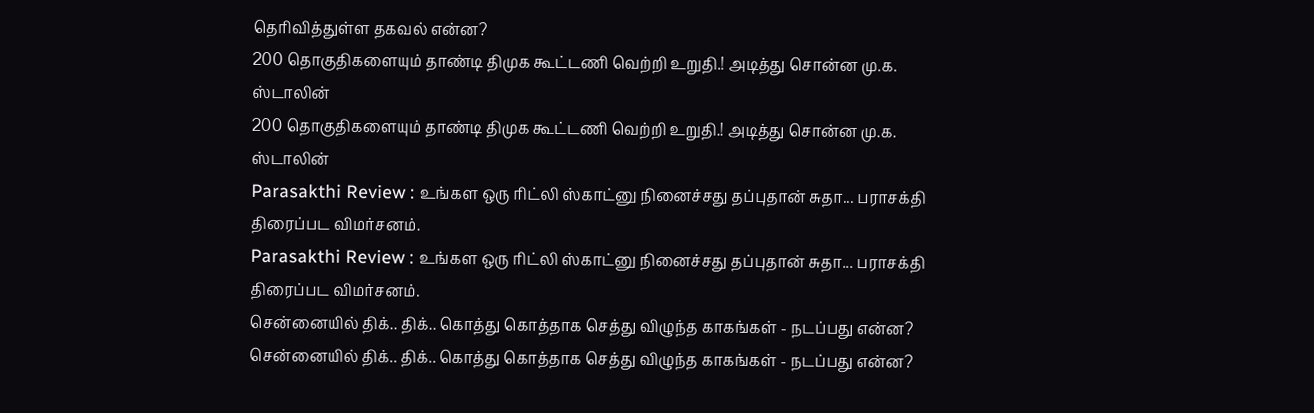தெரிவித்துள்ள தகவல் என்ன?
200 தொகுதிகளையும் தாண்டி திமுக கூட்டணி வெற்றி உறுதி.! அடித்து சொன்ன மு.க. ஸ்டாலின்
200 தொகுதிகளையும் தாண்டி திமுக கூட்டணி வெற்றி உறுதி.! அடித்து சொன்ன மு.க. ஸ்டாலின்
Parasakthi Review : உங்கள ஒரு ரிட்லி ஸ்காட்னு நினைச்சது தப்புதான் சுதா... பராசக்தி திரைப்பட விமர்சனம்.
Parasakthi Review : உங்கள ஒரு ரிட்லி ஸ்காட்னு நினைச்சது தப்புதான் சுதா... பராசக்தி திரைப்பட விமர்சனம்.
சென்னையில் திக்.. திக்.. கொத்து கொத்தாக செத்து விழுந்த காகங்கள் - நடப்பது என்ன?
சென்னையில் திக்.. திக்.. கொத்து கொத்தாக செத்து விழுந்த காகங்கள் - நடப்பது என்ன?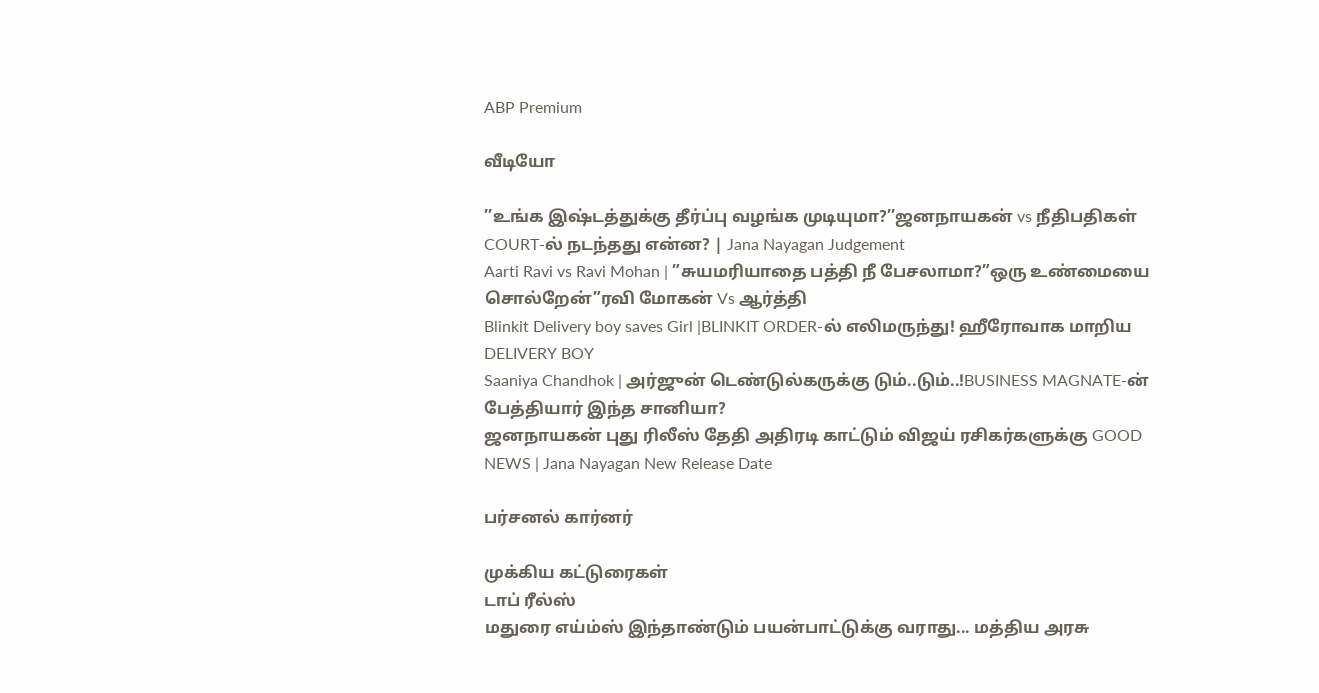ABP Premium

வீடியோ

’’உங்க இஷ்டத்துக்கு தீர்ப்பு வழங்க முடியுமா?’’ஜனநாயகன் vs நீதிபதிகள் COURT-ல் நடந்தது என்ன? | Jana Nayagan Judgement
Aarti Ravi vs Ravi Mohan | ”சுயமரியாதை பத்தி நீ பேசலாமா?”ஒரு உண்மையை சொல்றேன்”ரவி மோகன் Vs ஆர்த்தி
Blinkit Delivery boy saves Girl |BLINKIT ORDER-ல் எலிமருந்து! ஹீரோவாக மாறிய DELIVERY BOY
Saaniya Chandhok | அர்ஜுன் டெண்டுல்கருக்கு டும்..டும்..!BUSINESS MAGNATE-ன் பேத்தியார் இந்த சானியா?
ஜனநாயகன் புது ரிலீஸ் தேதி அதிரடி காட்டும் விஜய் ரசிகர்களுக்கு GOOD NEWS | Jana Nayagan New Release Date

பர்சனல் கார்னர்

முக்கிய கட்டுரைகள்
டாப் ரீல்ஸ்
மதுரை எய்ம்ஸ் இந்தாண்டும் பயன்பாட்டுக்கு வராது... மத்திய அரசு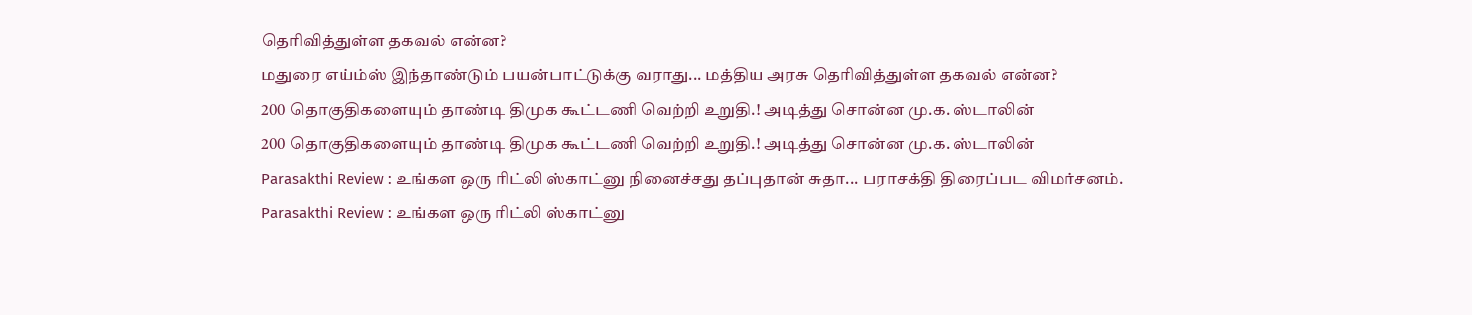தெரிவித்துள்ள தகவல் என்ன?
மதுரை எய்ம்ஸ் இந்தாண்டும் பயன்பாட்டுக்கு வராது... மத்திய அரசு தெரிவித்துள்ள தகவல் என்ன?
200 தொகுதிகளையும் தாண்டி திமுக கூட்டணி வெற்றி உறுதி.! அடித்து சொன்ன மு.க. ஸ்டாலின்
200 தொகுதிகளையும் தாண்டி திமுக கூட்டணி வெற்றி உறுதி.! அடித்து சொன்ன மு.க. ஸ்டாலின்
Parasakthi Review : உங்கள ஒரு ரிட்லி ஸ்காட்னு நினைச்சது தப்புதான் சுதா... பராசக்தி திரைப்பட விமர்சனம்.
Parasakthi Review : உங்கள ஒரு ரிட்லி ஸ்காட்னு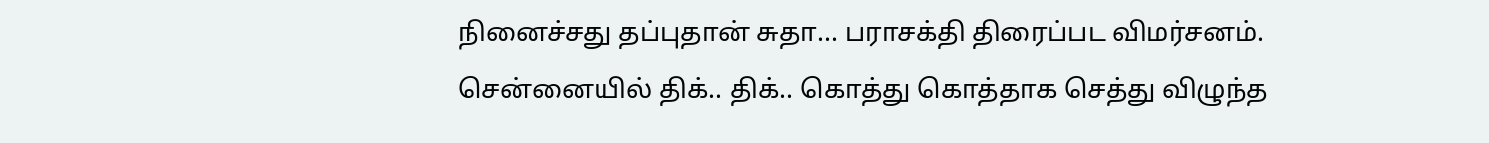நினைச்சது தப்புதான் சுதா... பராசக்தி திரைப்பட விமர்சனம்.
சென்னையில் திக்.. திக்.. கொத்து கொத்தாக செத்து விழுந்த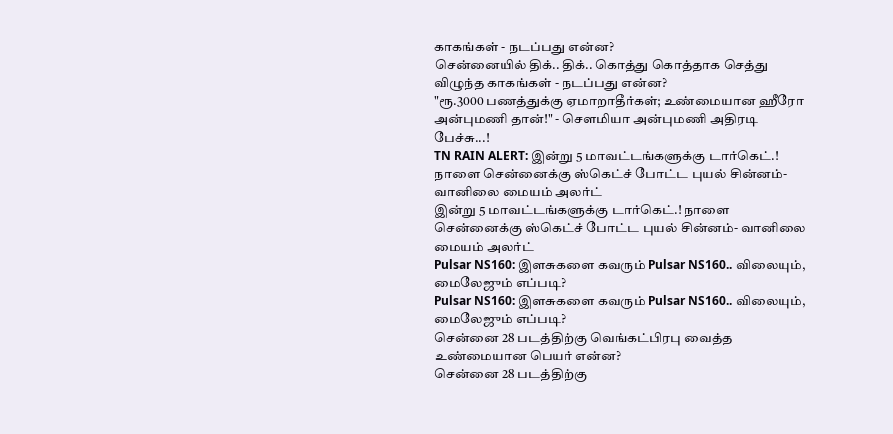காகங்கள் - நடப்பது என்ன?
சென்னையில் திக்.. திக்.. கொத்து கொத்தாக செத்து விழுந்த காகங்கள் - நடப்பது என்ன?
"ரூ.3000 பணத்துக்கு ஏமாறாதீர்கள்; உண்மையான ஹீரோ அன்புமணி தான்!" - சௌமியா அன்புமணி அதிரடி பேச்சு...!
TN RAIN ALERT: இன்று 5 மாவட்டங்களுக்கு டார்கெட்.! நாளை சென்னைக்கு ஸ்கெட்ச் போட்ட புயல் சின்னம்- வானிலை மையம் அலர்ட்
இன்று 5 மாவட்டங்களுக்கு டார்கெட்.! நாளை சென்னைக்கு ஸ்கெட்ச் போட்ட புயல் சின்னம்- வானிலை மையம் அலர்ட்
Pulsar NS160: இளசுகளை கவரும் Pulsar NS160.. விலையும், மைலேஜும் எப்படி?
Pulsar NS160: இளசுகளை கவரும் Pulsar NS160.. விலையும், மைலேஜும் எப்படி?
சென்னை 28 படத்திற்கு வெங்கட்பிரபு வைத்த உண்மையான பெயர் என்ன?
சென்னை 28 படத்திற்கு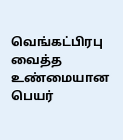வெங்கட்பிரபு வைத்த உண்மையான பெயர்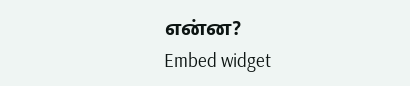என்ன?
Embed widget